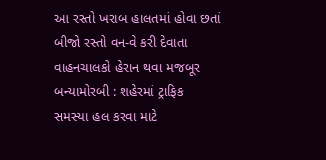આ રસ્તો ખરાબ હાલતમાં હોવા છતાં બીજો રસ્તો વન-વે કરી દેવાતા વાહનચાલકો હેરાન થવા મજબૂર બન્યામોરબી : શહેરમાં ટ્રાફિક સમસ્યા હલ કરવા માટે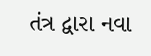તંત્ર દ્વારા નવા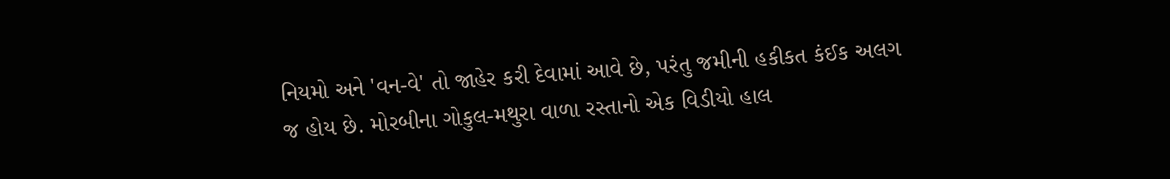નિયમો અને 'વન-વે' તો જાહેર કરી દેવામાં આવે છે, પરંતુ જમીની હકીકત કંઈક અલગ જ હોય છે. મોરબીના ગોકુલ-મથુરા વાળા રસ્તાનો એક વિડીયો હાલ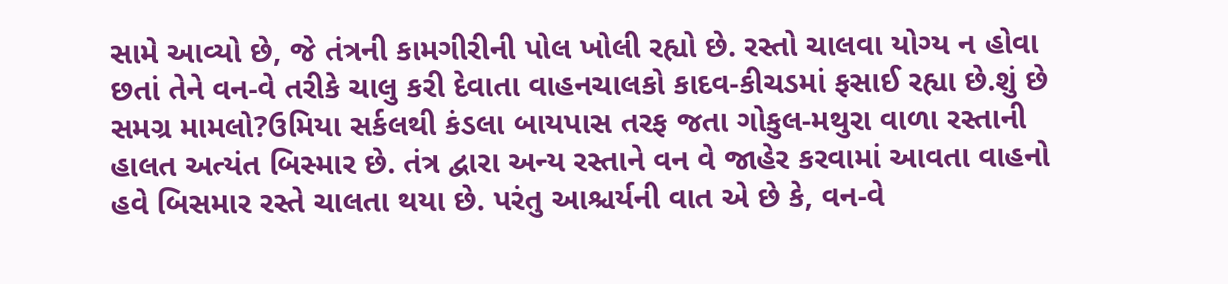સામે આવ્યો છે, જે તંત્રની કામગીરીની પોલ ખોલી રહ્યો છે. રસ્તો ચાલવા યોગ્ય ન હોવા છતાં તેને વન-વે તરીકે ચાલુ કરી દેવાતા વાહનચાલકો કાદવ-કીચડમાં ફસાઈ રહ્યા છે.શું છે સમગ્ર મામલો?ઉમિયા સર્કલથી કંડલા બાયપાસ તરફ જતા ગોકુલ-મથુરા વાળા રસ્તાની હાલત અત્યંત બિસ્માર છે. તંત્ર દ્વારા અન્ય રસ્તાને વન વે જાહેર કરવામાં આવતા વાહનો હવે બિસમાર રસ્તે ચાલતા થયા છે. પરંતુ આશ્ચર્યની વાત એ છે કે, વન-વે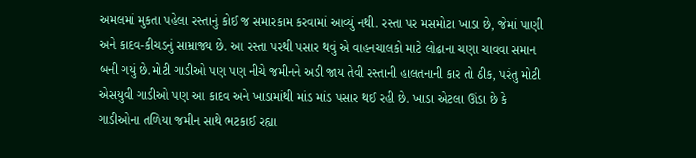અમલમાં મુકતા પહેલા રસ્તાનું કોઈ જ સમારકામ કરવામાં આવ્યું નથી. રસ્તા પર મસમોટા ખાડા છે, જેમાં પાણી અને કાદવ-કીચડનું સામ્રાજ્ય છે. આ રસ્તા પરથી પસાર થવું એ વાહનચાલકો માટે લોઢાના ચણા ચાવવા સમાન બની ગયું છે.મોટી ગાડીઓ પણ પણ નીચે જમીનને અડી જાય તેવી રસ્તાની હાલતનાની કાર તો ઠીક, પરંતુ મોટી એસયુવી ગાડીઓ પણ આ કાદવ અને ખાડામાંથી માંડ માંડ પસાર થઈ રહી છે. ખાડા એટલા ઊંડા છે કે ગાડીઓના તળિયા જમીન સાથે ભટકાઈ રહ્યા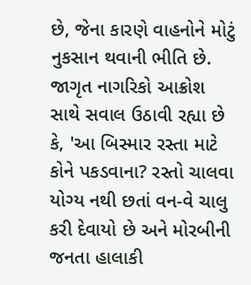છે, જેના કારણે વાહનોને મોટું નુકસાન થવાની ભીતિ છે. જાગૃત નાગરિકો આક્રોશ સાથે સવાલ ઉઠાવી રહ્યા છે કે, 'આ બિસ્માર રસ્તા માટે કોને પકડવાના? રસ્તો ચાલવા યોગ્ય નથી છતાં વન-વે ચાલુ કરી દેવાયો છે અને મોરબીની જનતા હાલાકી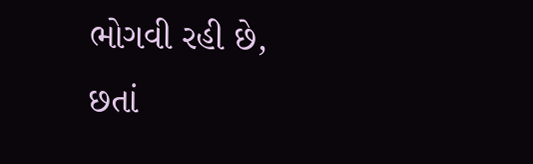ભોગવી રહી છે, છતાં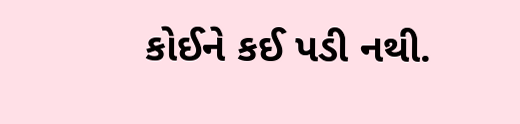કોઈને કઈ પડી નથી.